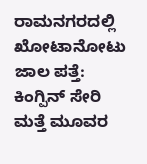ರಾಮನಗರದಲ್ಲಿ ಖೋಟಾನೋಟು ಜಾಲ ಪತ್ತೆ: ಕಿಂಗ್ಪಿನ್ ಸೇರಿ ಮತ್ತೆ ಮೂವರ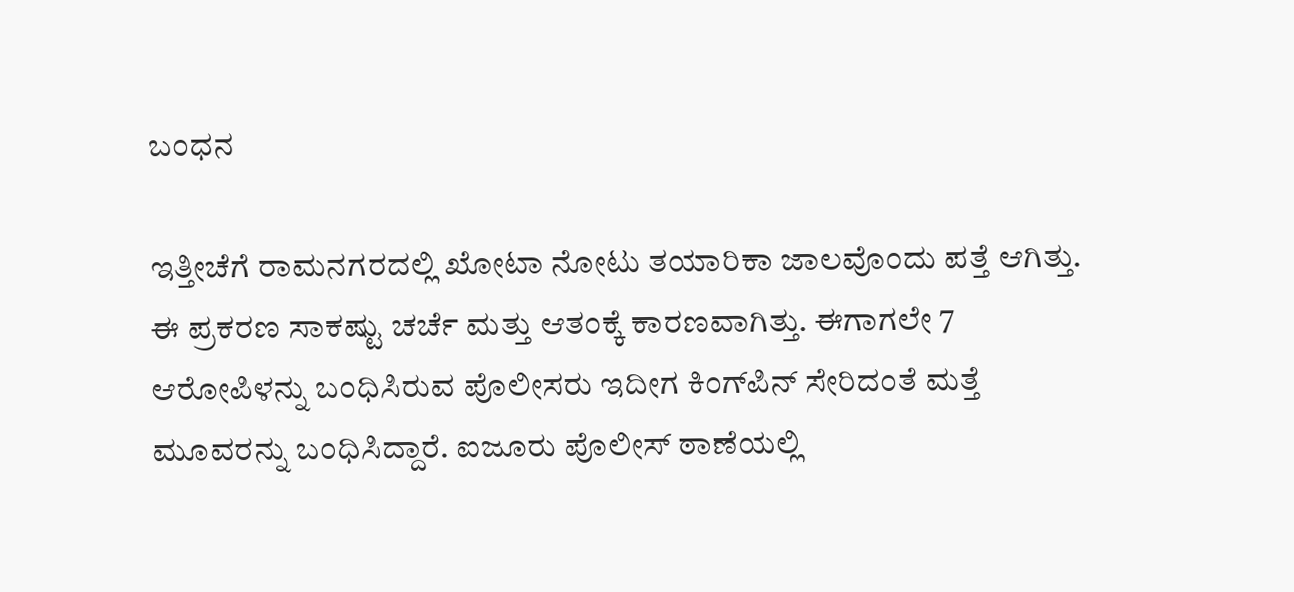ಬಂಧನ

ಇತ್ತೀಚೆಗೆ ರಾಮನಗರದಲ್ಲಿ ಖೋಟಾ ನೋಟು ತಯಾರಿಕಾ ಜಾಲವೊಂದು ಪತ್ತೆ ಆಗಿತ್ತು. ಈ ಪ್ರಕರಣ ಸಾಕಷ್ಟು ಚರ್ಚೆ ಮತ್ತು ಆತಂಕ್ಕೆ ಕಾರಣವಾಗಿತ್ತು. ಈಗಾಗಲೇ 7 ಆರೋಪಿಳನ್ನು ಬಂಧಿಸಿರುವ ಪೊಲೀಸರು ಇದೀಗ ಕಿಂಗ್‌ಪಿನ್ ಸೇರಿದಂತೆ ಮತ್ತೆ ಮೂವರನ್ನು ಬಂಧಿಸಿದ್ದಾರೆ. ಐಜೂರು ಪೊಲೀಸ್ ಠಾಣೆಯಲ್ಲಿ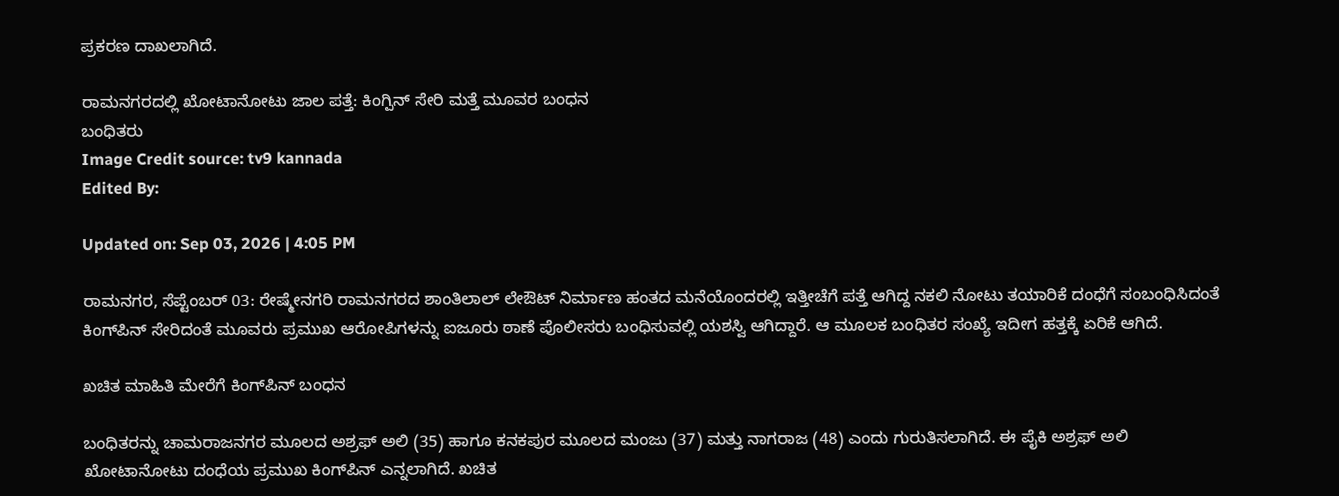ಪ್ರಕರಣ ದಾಖಲಾಗಿದೆ.

ರಾಮನಗರದಲ್ಲಿ ಖೋಟಾನೋಟು ಜಾಲ ಪತ್ತೆ: ಕಿಂಗ್ಪಿನ್ ಸೇರಿ ಮತ್ತೆ ಮೂವರ ಬಂಧನ
ಬಂಧಿತರು
Image Credit source: tv9 kannada
Edited By:

Updated on: Sep 03, 2026 | 4:05 PM

ರಾಮನಗರ, ಸೆಪ್ಟೆಂಬರ್ 03: ರೇಷ್ಮೇನಗರಿ ರಾಮನಗರದ ಶಾಂತಿಲಾಲ್ ಲೇಔಟ್‌ ನಿರ್ಮಾಣ ಹಂತದ ಮನೆಯೊಂದರಲ್ಲಿ ಇತ್ತೀಚೆಗೆ ಪತ್ತೆ ಆಗಿದ್ದ ನಕಲಿ ನೋಟು ತಯಾರಿಕೆ ದಂಧೆಗೆ ಸಂಬಂಧಿಸಿದಂತೆ ಕಿಂಗ್‌ಪಿನ್ ಸೇರಿದಂತೆ ಮೂವರು ಪ್ರಮುಖ ಆರೋಪಿಗಳನ್ನು ಐಜೂರು ಠಾಣೆ ಪೊಲೀಸರು ಬಂಧಿಸುವಲ್ಲಿ ಯಶಸ್ವಿ ಆಗಿದ್ದಾರೆ. ಆ ಮೂಲಕ ಬಂಧಿತರ ಸಂಖ್ಯೆ ಇದೀಗ ಹತ್ತಕ್ಕೆ ಏರಿಕೆ ಆಗಿದೆ.

ಖಚಿತ ಮಾಹಿತಿ ಮೇರೆಗೆ ಕಿಂಗ್‌ಪಿನ್ ಬಂಧನ

ಬಂಧಿತರನ್ನು ಚಾಮರಾಜನಗರ ಮೂಲದ ಅಶ್ರಫ್ ಅಲಿ (35) ಹಾಗೂ ಕನಕಪುರ ಮೂಲದ ಮಂಜು (37) ಮತ್ತು ನಾಗರಾಜ (48) ಎಂದು ಗುರುತಿಸಲಾಗಿದೆ. ಈ ಪೈಕಿ ಅಶ್ರಫ್ ಅಲಿ ಖೋಟಾನೋಟು ದಂಧೆಯ ಪ್ರಮುಖ ಕಿಂಗ್‌ಪಿನ್ ಎನ್ನಲಾಗಿದೆ. ಖಚಿತ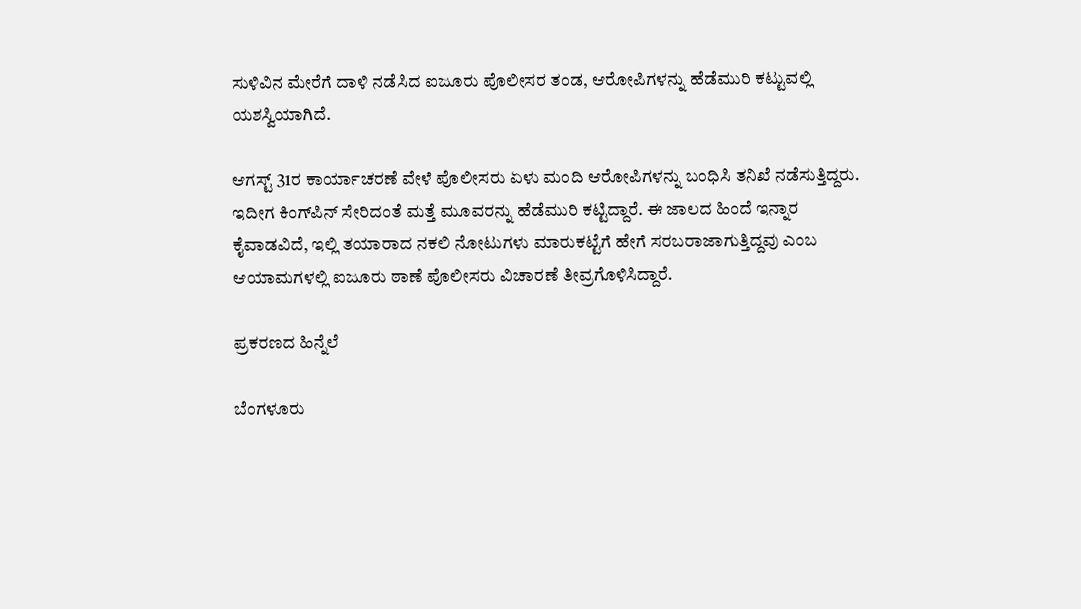ಸುಳಿವಿನ ಮೇರೆಗೆ ದಾಳಿ ನಡೆಸಿದ ಐಜೂರು ಪೊಲೀಸರ ತಂಡ, ಆರೋಪಿಗಳನ್ನು ಹೆಡೆಮುರಿ ಕಟ್ಟುವಲ್ಲಿ ಯಶಸ್ವಿಯಾಗಿದೆ.

ಆಗಸ್ಟ್ 31ರ ಕಾರ್ಯಾಚರಣೆ ವೇಳೆ ಪೊಲೀಸರು ಏಳು ಮಂದಿ ಆರೋಪಿಗಳನ್ನು ಬಂಧಿಸಿ ತನಿಖೆ ನಡೆಸುತ್ತಿದ್ದರು. ಇದೀಗ ಕಿಂಗ್‌ಪಿನ್ ಸೇರಿದಂತೆ ಮತ್ತೆ ಮೂವರನ್ನು ಹೆಡೆಮುರಿ ಕಟ್ಟಿದ್ದಾರೆ. ಈ ಜಾಲದ ಹಿಂದೆ ಇನ್ನಾರ ಕೈವಾಡವಿದೆ, ಇಲ್ಲಿ ತಯಾರಾದ ನಕಲಿ ನೋಟುಗಳು ಮಾರುಕಟ್ಟೆಗೆ ಹೇಗೆ ಸರಬರಾಜಾಗುತ್ತಿದ್ದವು ಎಂಬ ಆಯಾಮಗಳಲ್ಲಿ ಐಜೂರು ಠಾಣೆ ಪೊಲೀಸರು ವಿಚಾರಣೆ ತೀವ್ರಗೊಳಿಸಿದ್ದಾರೆ.

ಪ್ರಕರಣದ ಹಿನ್ನೆಲೆ

ಬೆಂಗಳೂರು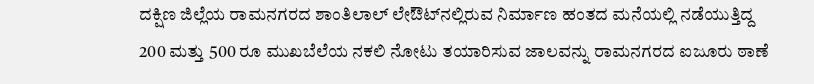ದಕ್ಷಿಣ ಜಿಲ್ಲೆಯ ರಾಮನಗರದ ಶಾಂತಿಲಾಲ್‌ ಲೇಔಟ್‌ನಲ್ಲಿರುವ ನಿರ್ಮಾಣ ಹಂತದ ಮನೆಯಲ್ಲಿ ನಡೆಯುತ್ತಿದ್ದ 200 ಮತ್ತು 500 ರೂ ಮುಖಬೆಲೆಯ ನಕಲಿ ನೋಟು ತಯಾರಿಸುವ ಜಾಲವನ್ನು ರಾಮನಗರದ ಐಜೂರು ಠಾಣೆ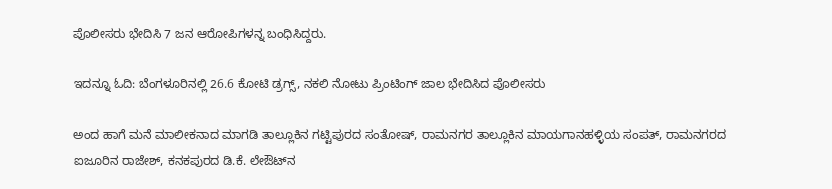ಪೊಲೀಸರು ಭೇದಿಸಿ 7 ಜನ ಆರೋಪಿಗಳನ್ನ ಬಂಧಿಸಿದ್ದರು.

ಇದನ್ನೂ ಓದಿ: ಬೆಂಗಳೂರಿನಲ್ಲಿ 26.6 ಕೋಟಿ ಡ್ರಗ್ಸ್, ನಕಲಿ ನೋಟು ಪ್ರಿಂಟಿಂಗ್ ಜಾಲ ಭೇದಿಸಿದ ಪೊಲೀಸರು

ಅಂದ ಹಾಗೆ ಮನೆ ಮಾಲೀಕನಾದ ಮಾಗಡಿ ತಾಲ್ಲೂಕಿನ ಗಟ್ಟಿಪುರದ ಸಂತೋಷ್, ರಾಮನಗರ ತಾಲ್ಲೂಕಿನ ಮಾಯಗಾನಹಳ್ಳಿಯ ಸಂಪತ್, ರಾಮನಗರದ ಐಜೂರಿನ ರಾಜೇಶ್, ಕನಕಪುರದ ಡಿ.ಕೆ. ಲೇಔಟ್‌ನ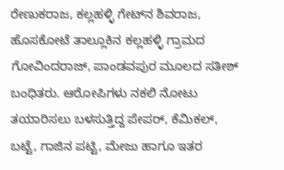ರೇಣುಕರಾಜ, ಕಲ್ಲಹಳ್ಳಿ ಗೇಟ್‌ನ ಶಿವರಾಜ, ಹೊಸಕೋಟೆ ತಾಲ್ಲೂಕಿನ ಕಲ್ಲಹಳ್ಳಿ ಗ್ರಾಮದ ಗೋವಿಂದರಾಜ್, ಪಾಂಡವಪುರ ಮೂಲದ‌ ಸತೀಶ್ ಬಂಧಿತರು. ಆರೋಪಿಗಳು ನಕಲಿ ನೋಟು ತಯಾರಿಸಲು ಬಳಸುತ್ತಿದ್ದ ಪೇಪರ್, ಕೆಮಿಕಲ್, ಬಟ್ಟೆ, ಗಾಜಿನ ಪಟ್ಟಿ, ಮೇಜು ಹಾಗೂ ಇತರ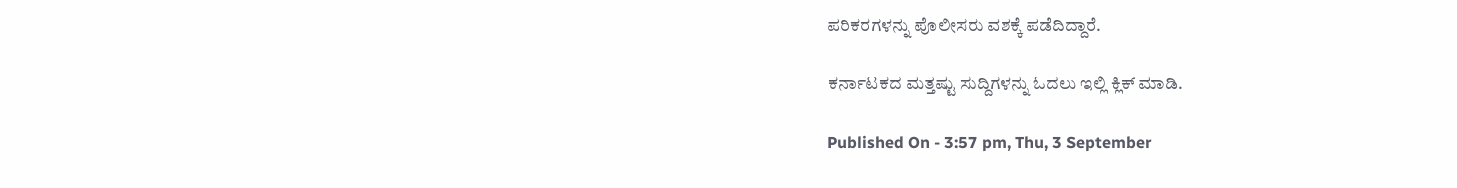ಪರಿಕರಗಳನ್ನು ಪೊಲೀಸರು ವಶಕ್ಕೆ ಪಡೆದಿದ್ದಾರೆ.

ಕರ್ನಾಟಕದ ಮತ್ತಷ್ಟು ಸುದ್ದಿಗಳನ್ನು ಓದಲು ಇಲ್ಲಿ ಕ್ಲಿಕ್ ಮಾಡಿ.

Published On - 3:57 pm, Thu, 3 September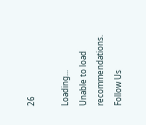26

Loading...
Unable to load recommendations.
Follow Us